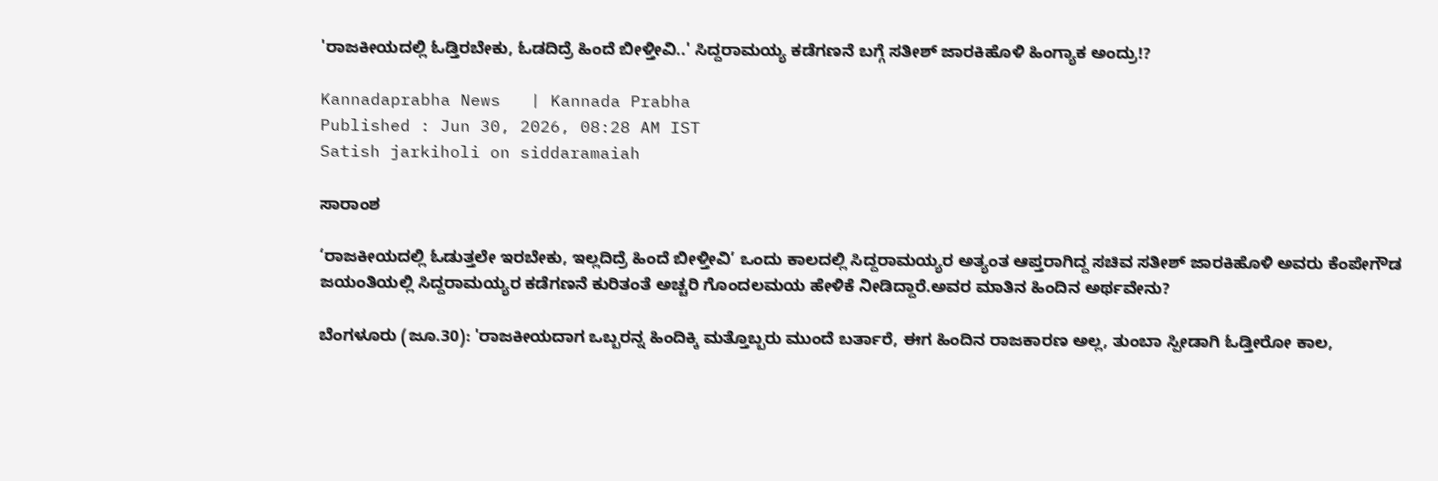'ರಾಜಕೀಯದಲ್ಲಿ ಓಡ್ತಿರಬೇಕು, ಓಡದಿದ್ರೆ ಹಿಂದೆ ಬೀಳ್ತೀವಿ..' ಸಿದ್ದರಾಮಯ್ಯ ಕಡೆಗಣನೆ ಬಗ್ಗೆ ಸತೀಶ್ ಜಾರಕಿಹೊಳಿ ಹಿಂಗ್ಯಾಕ ಅಂದ್ರು!?

Kannadaprabha News   | Kannada Prabha
Published : Jun 30, 2026, 08:28 AM IST
Satish jarkiholi on siddaramaiah

ಸಾರಾಂಶ

‘ರಾಜಕೀಯದಲ್ಲಿ ಓಡುತ್ತಲೇ ಇರಬೇಕು, ಇಲ್ಲದಿದ್ರೆ ಹಿಂದೆ ಬೀಳ್ತೀವಿ’ ಒಂದು ಕಾಲದಲ್ಲಿ ಸಿದ್ದರಾಮಯ್ಯರ ಅತ್ಯಂತ ಆಪ್ತರಾಗಿದ್ದ ಸಚಿವ ಸತೀಶ್ ಜಾರಕಿಹೊಳಿ ಅವರು ಕೆಂಪೇಗೌಡ ಜಯಂತಿಯಲ್ಲಿ ಸಿದ್ದರಾಮಯ್ಯರ ಕಡೆಗಣನೆ ಕುರಿತಂತೆ ಅಚ್ಚರಿ ಗೊಂದಲಮಯ ಹೇಳಿಕೆ ನೀಡಿದ್ದಾರೆ.ಅವರ ಮಾತಿನ ಹಿಂದಿನ ಅರ್ಥವೇನು?

ಬೆಂಗಳೂರು (ಜೂ.30): 'ರಾಜಕೀಯದಾಗ ಒಬ್ಬರನ್ನ ಹಿಂದಿಕ್ಕಿ ಮತ್ತೊಬ್ಬರು ಮುಂದೆ ಬರ್ತಾರೆ, ಈಗ ಹಿಂದಿನ ರಾಜಕಾರಣ ಅಲ್ಲ, ತುಂಬಾ ಸ್ಪೀಡಾಗಿ ಓಡ್ತೀರೋ ಕಾಲ,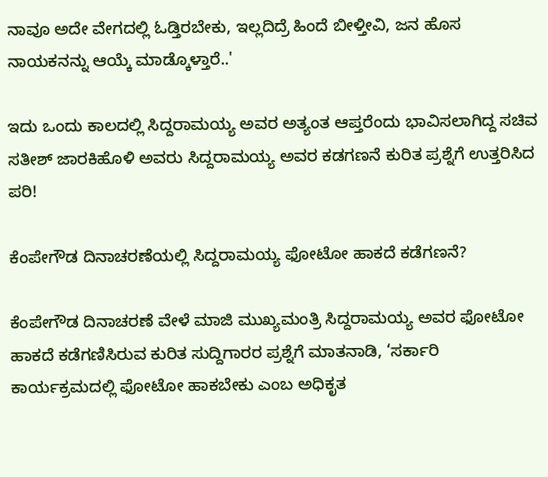ನಾವೂ ಅದೇ ವೇಗದಲ್ಲಿ ಓಡ್ತಿರಬೇಕು, ಇಲ್ಲದಿದ್ರೆ ಹಿಂದೆ ಬೀಳ್ತೀವಿ, ಜನ ಹೊಸ ನಾಯಕನನ್ನು ಆಯ್ಕೆ ಮಾಡ್ಕೊಳ್ತಾರೆ..'

ಇದು ಒಂದು ಕಾಲದಲ್ಲಿ ಸಿದ್ದರಾಮಯ್ಯ ಅವರ ಅತ್ಯಂತ ಆಪ್ತರೆಂದು ಭಾವಿಸಲಾಗಿದ್ದ ಸಚಿವ ಸತೀಶ್‌ ಜಾರಕಿಹೊಳಿ ಅವರು ಸಿದ್ದರಾಮಯ್ಯ ಅವರ ಕಡಗಣನೆ ಕುರಿತ ಪ್ರಶ್ನೆಗೆ ಉತ್ತರಿಸಿದ ಪರಿ!

ಕೆಂಪೇಗೌಡ ದಿನಾಚರಣೆಯಲ್ಲಿ ಸಿದ್ದರಾಮಯ್ಯ ಫೋಟೋ ಹಾಕದೆ ಕಡೆಗಣನೆ?

ಕೆಂಪೇಗೌಡ ದಿನಾಚರಣೆ ವೇಳೆ ಮಾಜಿ ಮುಖ್ಯಮಂತ್ರಿ ಸಿದ್ದರಾಮಯ್ಯ ಅವರ ಫೋಟೋ ಹಾಕದೆ ಕಡೆಗಣಿಸಿರುವ ಕುರಿತ ಸುದ್ದಿಗಾರರ ಪ್ರಶ್ನೆಗೆ ಮಾತನಾಡಿ, ‘ಸರ್ಕಾರಿ ಕಾರ್ಯಕ್ರಮದಲ್ಲಿ ಫೋಟೋ ಹಾಕಬೇಕು ಎಂಬ ಅಧಿಕೃತ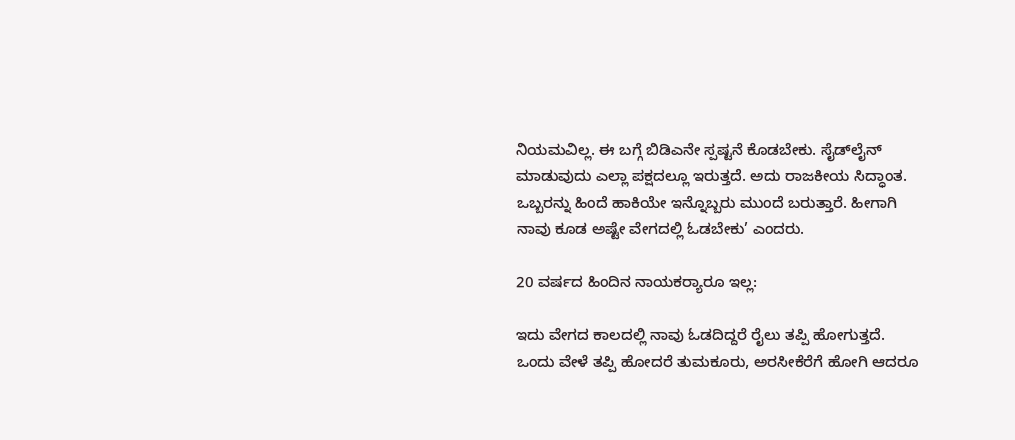ನಿಯಮವಿಲ್ಲ. ಈ ಬಗ್ಗೆ ಬಿಡಿಎನೇ ಸ್ಪಷ್ಟನೆ ಕೊಡಬೇಕು. ಸೈಡ್‌ಲೈನ್‌ ಮಾಡುವುದು ಎಲ್ಲಾ ಪಕ್ಷದಲ್ಲೂ ಇರುತ್ತದೆ. ಅದು ರಾಜಕೀಯ ಸಿದ್ಧಾಂತ. ಒಬ್ಬರನ್ನು ಹಿಂದೆ ಹಾಕಿಯೇ ಇನ್ನೊಬ್ಬರು ಮುಂದೆ ಬರುತ್ತಾರೆ. ಹೀಗಾಗಿ ನಾವು ಕೂಡ ಅಷ್ಟೇ ವೇಗದಲ್ಲಿ ಓಡಬೇಕು’ ಎಂದರು.

20 ವರ್ಷದ ಹಿಂದಿನ ನಾಯಕರ್‍ಯಾರೂ ಇಲ್ಲ:

ಇದು ವೇಗದ ಕಾಲದಲ್ಲಿ ನಾವು ಓಡದಿದ್ದರೆ ರೈಲು ತಪ್ಪಿ ಹೋಗುತ್ತದೆ. ಒಂದು ವೇಳೆ ತಪ್ಪಿ ಹೋದರೆ ತುಮಕೂರು, ಅರಸೀಕೆರೆಗೆ ಹೋಗಿ ಆದರೂ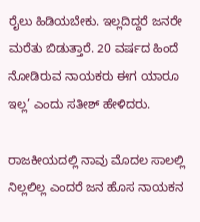ರೈಲು ಹಿಡಿಯಬೇಕು. ಇಲ್ಲದಿದ್ದರೆ ಜನರೇ ಮರೆತು ಬಿಡುತ್ತಾರೆ. 20 ವರ್ಷದ ಹಿಂದೆ ನೋಡಿರುವ ನಾಯಕರು ಈಗ ಯಾರೂ ಇಲ್ಲ’ ಎಂದು ಸತೀಶ್ ಹೇಳಿದರು.

ರಾಜಕೀಯದಲ್ಲಿ ನಾವು ಮೊದಲ ಸಾಲಲ್ಲಿ ನಿಲ್ಲಲಿಲ್ಲ ಎಂದರೆ ಜನ ಹೊಸ ನಾಯಕನ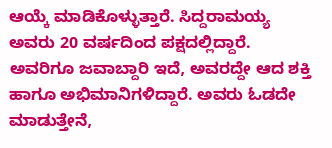ಆಯ್ಕೆ ಮಾಡಿಕೊಳ್ಳುತ್ತಾರೆ. ಸಿದ್ದರಾಮಯ್ಯ ಅವರು 20 ವರ್ಷದಿಂದ ಪಕ್ಷದಲ್ಲಿದ್ದಾರೆ. ಅವರಿಗೂ ಜವಾಬ್ದಾರಿ ಇದೆ, ಅವರದ್ದೇ ಆದ ಶಕ್ತಿ ಹಾಗೂ ಅಭಿಮಾನಿಗಳಿದ್ದಾರೆ. ಅವರು ಓಡದೇ ಮಾಡುತ್ತೇನೆ,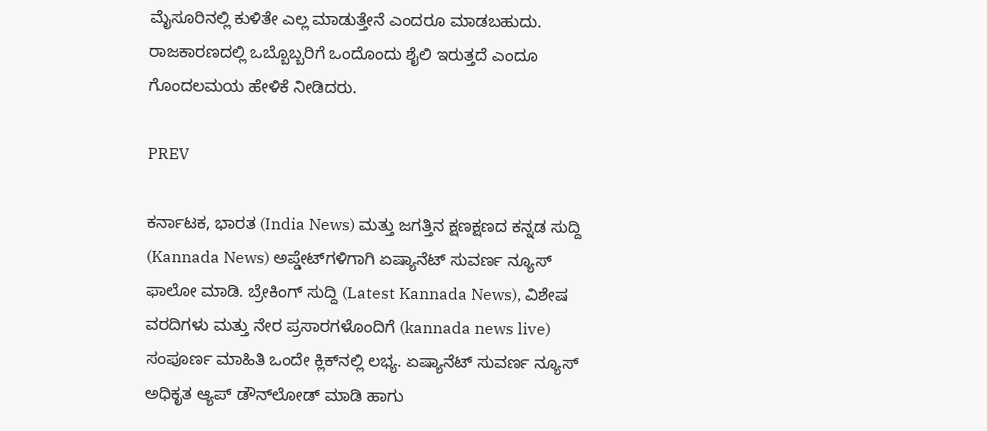ಮೈಸೂರಿನಲ್ಲಿ ಕುಳಿತೇ ಎಲ್ಲ ಮಾಡುತ್ತೇನೆ ಎಂದರೂ ಮಾಡಬಹುದು. ರಾಜಕಾರಣದಲ್ಲಿ ಒಬ್ಬೊಬ್ಬರಿಗೆ ಒಂದೊಂದು ಶೈಲಿ ಇರುತ್ತದೆ ಎಂದೂ ಗೊಂದಲಮಯ ಹೇಳಿಕೆ ನೀಡಿದರು.

PREV

ಕರ್ನಾಟಕ, ಭಾರತ (India News) ಮತ್ತು ಜಗತ್ತಿನ ಕ್ಷಣಕ್ಷಣದ ಕನ್ನಡ ಸುದ್ದಿ (Kannada News) ಅಪ್ಡೇಟ್‌ಗಳಿಗಾಗಿ ಏಷ್ಯಾನೆಟ್ ಸುವರ್ಣ ನ್ಯೂಸ್‌ ಫಾಲೋ ಮಾಡಿ. ಬ್ರೇಕಿಂಗ್ ಸುದ್ದಿ (Latest Kannada News), ವಿಶೇಷ ವರದಿಗಳು ಮತ್ತು ನೇರ ಪ್ರಸಾರಗಳೊಂದಿಗೆ (kannada news live) ಸಂಪೂರ್ಣ ಮಾಹಿತಿ ಒಂದೇ ಕ್ಲಿಕ್‌ನಲ್ಲಿ ಲಭ್ಯ. ಏಷ್ಯಾನೆಟ್ ಸುವರ್ಣ ನ್ಯೂಸ್ ಅಧಿಕೃತ ಆ್ಯಪ್ ಡೌನ್‌ಲೋಡ್ ಮಾಡಿ ಹಾಗು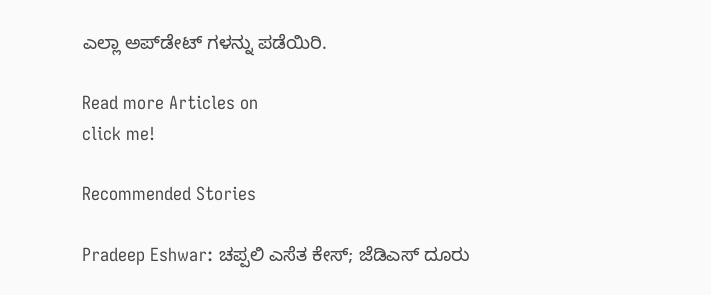ಎಲ್ಲಾ ಅಪ್‌ಡೇಟ್ ಗಳನ್ನು ಪಡೆಯಿರಿ.

Read more Articles on
click me!

Recommended Stories

Pradeep Eshwar: ಚಪ್ಪಲಿ ಎಸೆತ ಕೇಸ್; ಜೆಡಿಎಸ್ ದೂರು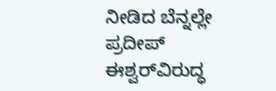ನೀಡಿದ ಬೆನ್ನಲ್ಲೇ ಪ್ರದೀಪ್‌ ಈಶ್ವರ್‌ವಿರುದ್ಧ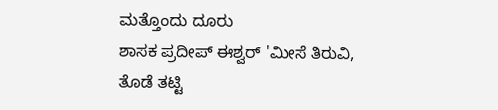ಮತ್ತೊಂದು ದೂರು
ಶಾಸಕ ಪ್ರದೀಪ್ ಈಶ್ವರ್ 'ಮೀಸೆ ತಿರುವಿ, ತೊಡೆ ತಟ್ಟಿ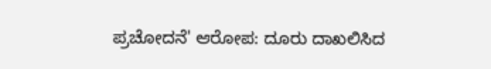ಪ್ರಚೋದನೆ' ಆರೋಪ: ದೂರು ದಾಖಲಿಸಿದ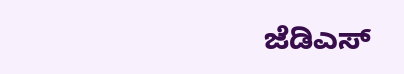ಜೆಡಿಎಸ್